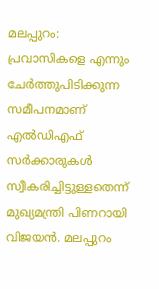മലപ്പുറം: പ്രവാസികളെ എന്നും ചേർത്തുപിടിക്കുന്ന സമീപനമാണ് എൽഡിഎഫ് സർക്കാരുകൾ സ്വീകരിച്ചിട്ടുള്ളതെന്ന് മുഖ്യമന്ത്രി പിണറായി വിജയൻ. മലപ്പുറം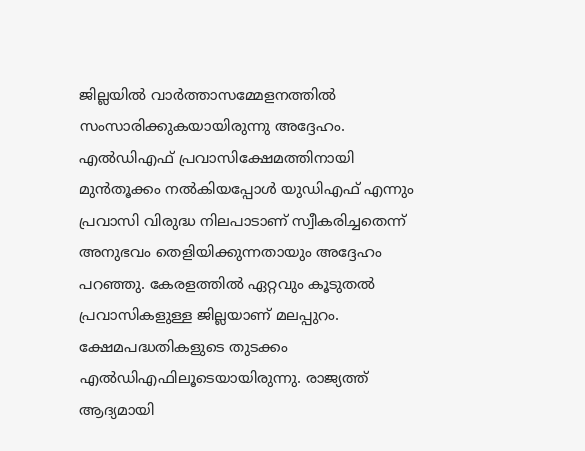ജില്ലയിൽ വാർത്താസമ്മേളനത്തിൽ സംസാരിക്കുകയായിരുന്നു അദ്ദേഹം. എൽഡിഎഫ് പ്രവാസിക്ഷേമത്തിനായി മുൻതൂക്കം നൽകിയപ്പോൾ യുഡിഎഫ് എന്നും പ്രവാസി വിരുദ്ധ നിലപാടാണ് സ്വീകരിച്ചതെന്ന് അനുഭവം തെളിയിക്കുന്നതായും അദ്ദേഹം പറഞ്ഞു. കേരളത്തിൽ ഏറ്റവും കൂടുതൽ പ്രവാസികളുള്ള ജില്ലയാണ് മലപ്പുറം.
ക്ഷേമപദ്ധതികളുടെ തുടക്കം എൽഡിഎഫിലൂടെയായിരുന്നു. രാജ്യത്ത് ആദ്യമായി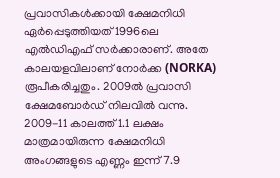പ്രവാസികൾക്കായി ക്ഷേമനിധി ഏർപ്പെടുത്തിയത് 1996ലെ എൽഡിഎഫ് സർക്കാരാണ്. അതേ കാലയളവിലാണ് നോർക്ക (NORKA) രൂപീകരിച്ചതും. 2009ൽ പ്രവാസി ക്ഷേമബോർഡ് നിലവിൽ വന്നു. 2009-11 കാലത്ത് 1.1 ലക്ഷം മാത്രമായിരുന്ന ക്ഷേമനിധി അംഗങ്ങളുടെ എണ്ണം ഇന്ന് 7.9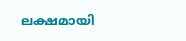ലക്ഷമായി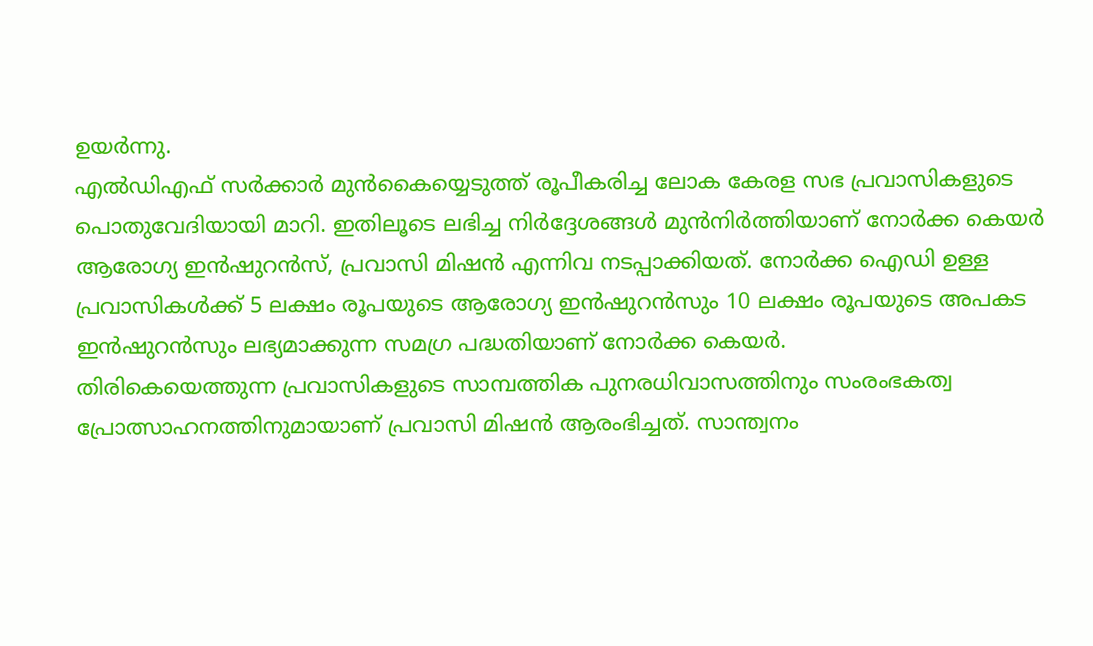ഉയർന്നു.
എൽഡിഎഫ് സർക്കാർ മുൻകൈയ്യെടുത്ത് രൂപീകരിച്ച ലോക കേരള സഭ പ്രവാസികളുടെ പൊതുവേദിയായി മാറി. ഇതിലൂടെ ലഭിച്ച നിർദ്ദേശങ്ങൾ മുൻനിർത്തിയാണ് നോർക്ക കെയർ ആരോഗ്യ ഇൻഷുറൻസ്, പ്രവാസി മിഷൻ എന്നിവ നടപ്പാക്കിയത്. നോർക്ക ഐഡി ഉള്ള പ്രവാസികൾക്ക് 5 ലക്ഷം രൂപയുടെ ആരോഗ്യ ഇൻഷുറൻസും 10 ലക്ഷം രൂപയുടെ അപകട ഇൻഷുറൻസും ലഭ്യമാക്കുന്ന സമഗ്ര പദ്ധതിയാണ് നോർക്ക കെയർ.
തിരികെയെത്തുന്ന പ്രവാസികളുടെ സാമ്പത്തിക പുനരധിവാസത്തിനും സംരംഭകത്വ പ്രോത്സാഹനത്തിനുമായാണ് പ്രവാസി മിഷൻ ആരംഭിച്ചത്. സാന്ത്വനം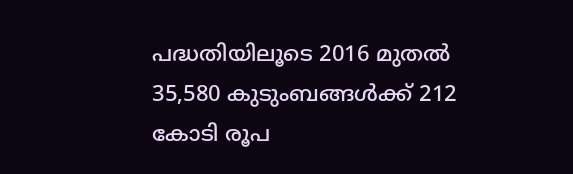പദ്ധതിയിലൂടെ 2016 മുതൽ 35,580 കുടുംബങ്ങൾക്ക് 212 കോടി രൂപ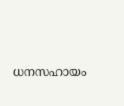ധനസഹായം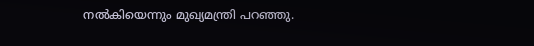നൽകിയെന്നും മുഖ്യമന്ത്രി പറഞ്ഞു.